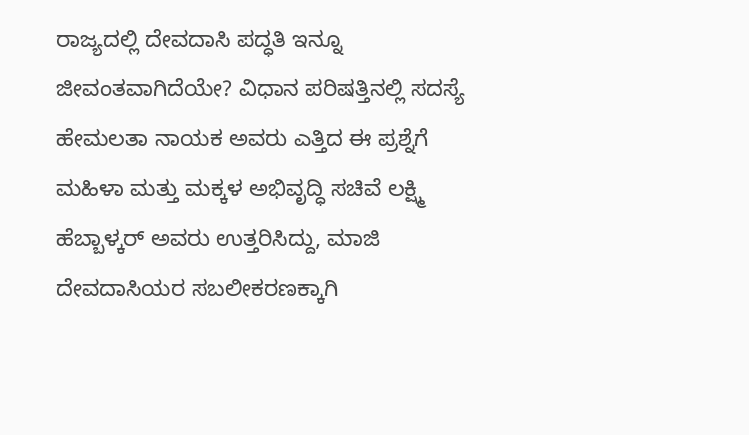ರಾಜ್ಯದಲ್ಲಿ ದೇವದಾಸಿ ಪದ್ಧತಿ ಇನ್ನೂ ಜೀವಂತವಾಗಿದೆಯೇ? ವಿಧಾನ ಪರಿಷತ್ತಿನಲ್ಲಿ ಸದಸ್ಯೆ ಹೇಮಲತಾ ನಾಯಕ ಅವರು ಎತ್ತಿದ ಈ ಪ್ರಶ್ನೆಗೆ ಮಹಿಳಾ ಮತ್ತು ಮಕ್ಕಳ ಅಭಿವೃದ್ಧಿ ಸಚಿವೆ ಲಕ್ಷ್ಮಿ ಹೆಬ್ಬಾಳ್ಕರ್ ಅವರು ಉತ್ತರಿಸಿದ್ದು, ಮಾಜಿ ದೇವದಾಸಿಯರ ಸಬಲೀಕರಣಕ್ಕಾಗಿ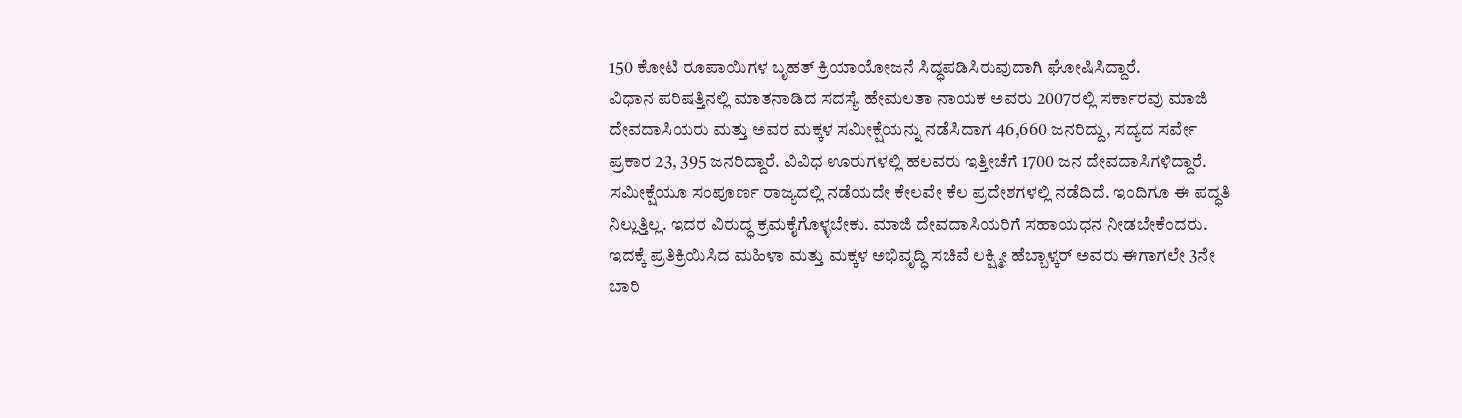150 ಕೋಟಿ ರೂಪಾಯಿಗಳ ಬೃಹತ್ ಕ್ರಿಯಾಯೋಜನೆ ಸಿದ್ಧಪಡಿಸಿರುವುದಾಗಿ ಘೋಷಿಸಿದ್ದಾರೆ.
ವಿಧಾನ ಪರಿಷತ್ತಿನಲ್ಲಿ ಮಾತನಾಡಿದ ಸದಸ್ಯೆ ಹೇಮಲತಾ ನಾಯಕ ಅವರು 2007ರಲ್ಲಿ ಸರ್ಕಾರವು ಮಾಜಿ ದೇವದಾಸಿಯರು ಮತ್ತು ಅವರ ಮಕ್ಕಳ ಸಮೀಕ್ಷೆಯನ್ನು ನಡೆಸಿದಾಗ 46,660 ಜನರಿದ್ದು, ಸದ್ಯದ ಸರ್ವೇ ಪ್ರಕಾರ 23, 395 ಜನರಿದ್ದಾರೆ. ವಿವಿಧ ಊರುಗಳಲ್ಲಿ ಹಲವರು ಇತ್ತೀಚೆಗೆ 1700 ಜನ ದೇವದಾಸಿಗಳಿದ್ದಾರೆ. ಸಮೀಕ್ಷೆಯೂ ಸಂಪೂರ್ಣ ರಾಜ್ಯದಲ್ಲಿ ನಡೆಯದೇ ಕೇಲವೇ ಕೆಲ ಪ್ರದೇಶಗಳಲ್ಲಿ ನಡೆದಿದೆ. ಇಂದಿಗೂ ಈ ಪದ್ಧತಿ ನಿಲ್ಲುತ್ತಿಲ್ಲ. ಇದರ ವಿರುದ್ಧ ಕ್ರಮಕೈಗೊಳ್ಳಬೇಕು. ಮಾಜಿ ದೇವದಾಸಿಯರಿಗೆ ಸಹಾಯಧನ ನೀಡಬೇಕೆಂದರು.
ಇದಕ್ಕೆ ಪ್ರತಿಕ್ರಿಯಿಸಿದ ಮಹಿಳಾ ಮತ್ತು ಮಕ್ಕಳ ಅಭಿವೃದ್ಧಿ ಸಚಿವೆ ಲಕ್ಷ್ಮೀ ಹೆಬ್ಬಾಳ್ಕರ್ ಅವರು ಈಗಾಗಲೇ 3ನೇ ಬಾರಿ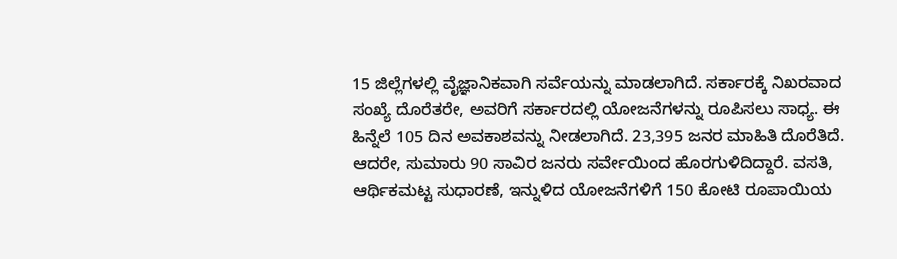15 ಜಿಲ್ಲೆಗಳಲ್ಲಿ ವೈಜ್ಞಾನಿಕವಾಗಿ ಸರ್ವೆಯನ್ನು ಮಾಡಲಾಗಿದೆ. ಸರ್ಕಾರಕ್ಕೆ ನಿಖರವಾದ ಸಂಖ್ಯೆ ದೊರೆತರೇ, ಅವರಿಗೆ ಸರ್ಕಾರದಲ್ಲಿ ಯೋಜನೆಗಳನ್ನು ರೂಪಿಸಲು ಸಾಧ್ಯ. ಈ ಹಿನ್ನೆಲೆ 105 ದಿನ ಅವಕಾಶವನ್ನು ನೀಡಲಾಗಿದೆ. 23,395 ಜನರ ಮಾಹಿತಿ ದೊರೆತಿದೆ. ಆದರೇ, ಸುಮಾರು 90 ಸಾವಿರ ಜನರು ಸರ್ವೇಯಿಂದ ಹೊರಗುಳಿದಿದ್ದಾರೆ. ವಸತಿ, ಆರ್ಥಿಕಮಟ್ಟ ಸುಧಾರಣೆ, ಇನ್ನುಳಿದ ಯೋಜನೆಗಳಿಗೆ 150 ಕೋಟಿ ರೂಪಾಯಿಯ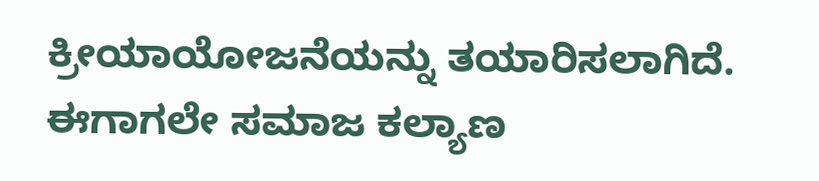ಕ್ರೀಯಾಯೋಜನೆಯನ್ನು ತಯಾರಿಸಲಾಗಿದೆ. ಈಗಾಗಲೇ ಸಮಾಜ ಕಲ್ಯಾಣ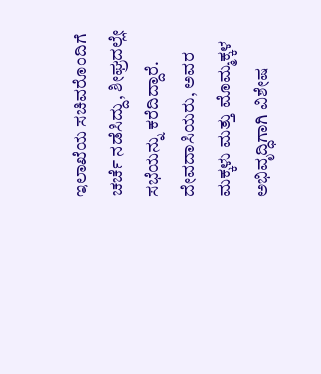ಇಲಾಖೆಯ ಸಚಿವರೊಂದಿಗೆ ಚರ್ಚೆ ನಡೆಸಿದ್ದು, ಶೀಘ್ರದಲ್ಲೇ ಸಭೆಯನ್ನು ಕರೆದಿದ್ದಾರೆ. ದೇವದಾಸಿಯರು, ಅವರ ಮಕ್ಕಳು ಮತ್ತು ಮೊಮ್ಮಕ್ಕಳ ಅಭಿವೃದ್ಧಿಗಾಗಿ ವಿಶೇಷ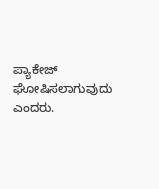ಪ್ಯಾಕೇಜ್ ಘೋಷಿಸಲಾಗುವುದು ಎಂದರು.